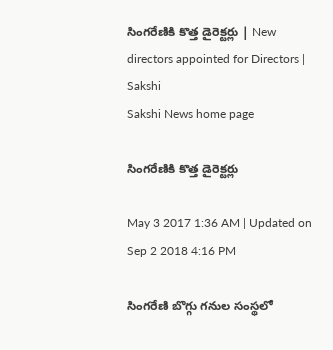సింగరేణికి కొత్త డైరెక్టర్లు | New directors appointed for Directors | Sakshi
Sakshi News home page

సింగరేణికి కొత్త డైరెక్టర్లు

May 3 2017 1:36 AM | Updated on Sep 2 2018 4:16 PM

సింగరేణి బొగ్గు గనుల సంస్థలో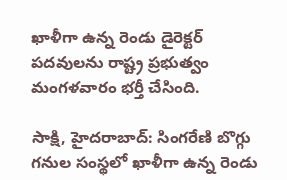ఖాళీగా ఉన్న రెండు డైరెక్టర్‌ పదవులను రాష్ట్ర ప్రభుత్వం మంగళవారం భర్తీ చేసింది.

సాక్షి, హైదరాబాద్‌: సింగరేణి బొగ్గు గనుల సంస్థలో ఖాళీగా ఉన్న రెండు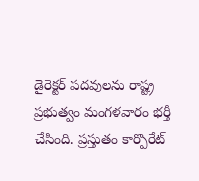డైరెక్టర్‌ పదవులను రాష్ట్ర ప్రభుత్వం మంగళవారం భర్తీ చేసింది. ప్రస్తుతం కార్పొరేట్‌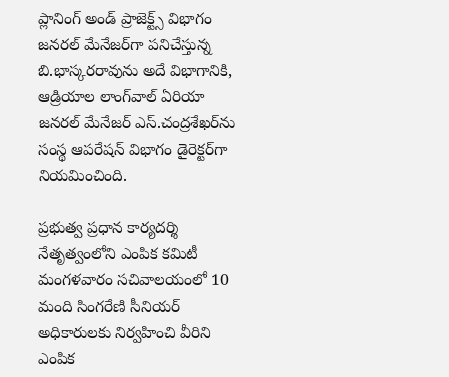ప్లానింగ్‌ అండ్‌ ప్రాజెక్ట్స్‌ విభాగం జనరల్‌ మేనేజర్‌గా పనిచేస్తున్న బి.భాస్కరరావును అదే విభాగానికి, ఆడ్రియాల లాంగ్‌వాల్‌ ఏరియా జనరల్‌ మేనేజర్‌ ఎస్‌.చంద్రశేఖర్‌ను సంస్థ ఆపరేషన్‌ విభాగం డైరెక్టర్‌గా నియమించింది.

ప్రభుత్వ ప్రధాన కార్యదర్శి నేతృత్వంలోని ఎంపిక కమిటీ మంగళవారం సచివాలయంలో 10 మంది సింగరేణి సీనియర్‌ అధికారులకు నిర్వహించి వీరిని ఎంపిక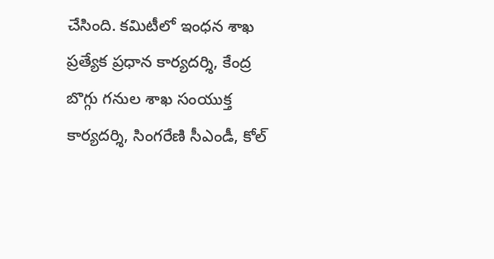చేసింది. కమిటీలో ఇంధన శాఖ ప్రత్యేక ప్రధాన కార్యదర్శి, కేంద్ర బొగ్గు గనుల శాఖ సంయుక్త కార్యదర్శి, సింగరేణి సీఎండీ, కోల్‌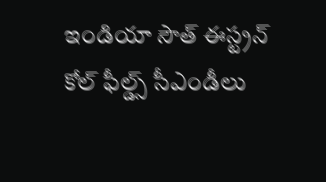ఇండియా సౌత్‌ ఈస్ట్రన్‌ కోల్‌ ఫీల్డ్స్‌ సీఎండీలు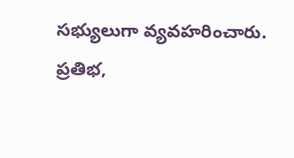సభ్యులుగా వ్యవహరించారు. ప్రతిభ,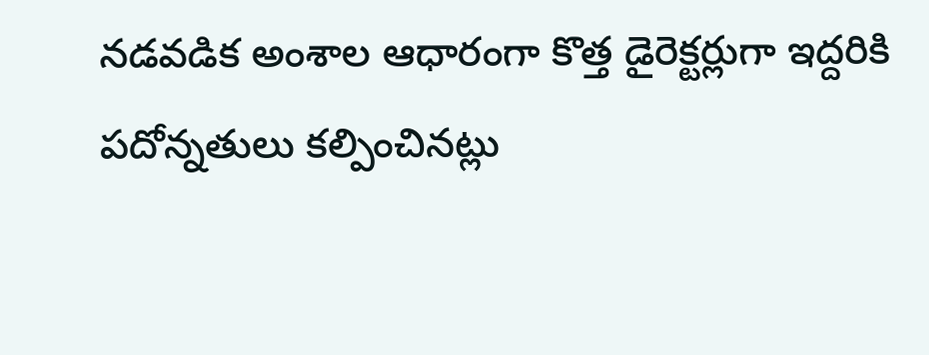నడవడిక అంశాల ఆధారంగా కొత్త డైరెక్టర్లుగా ఇద్దరికి పదోన్నతులు కల్పించినట్లు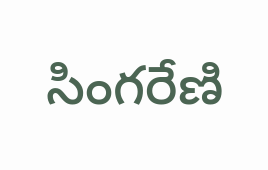సింగరేణి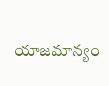యాజమాన్యం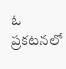ఓ ప్రకటనలో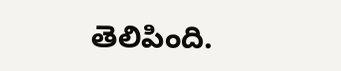తెలిపింది.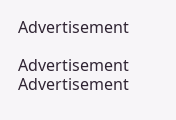Advertisement

Advertisement
Advertisement